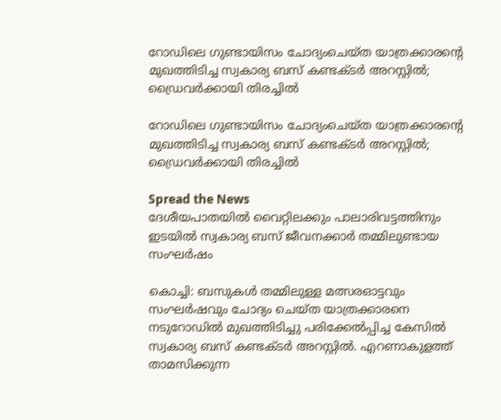റോഡിലെ ഗുണ്ടായിസം ചോദ്യംചെയ്ത യാത്രക്കാരന്റെ മുഖത്തിടിച്ച സ്വകാര്യ ബസ് കണ്ടക്ടർ അറസ്റ്റിൽ; ഡ്രൈവർക്കായി തിരച്ചിൽ

റോഡിലെ ഗുണ്ടായിസം ചോദ്യംചെയ്ത യാത്രക്കാരന്റെ മുഖത്തിടിച്ച സ്വകാര്യ ബസ് കണ്ടക്ടർ അറസ്റ്റിൽ; ഡ്രൈവർക്കായി തിരച്ചിൽ

Spread the News
ദേശീയപാതയിൽ വൈറ്റിലക്കും പാലാരിവട്ടത്തിനും ഇടയിൽ സ്വകാര്യ ബസ് ജീവനക്കാർ തമ്മിലുണ്ടായ സംഘർഷം

കൊച്ചി: ബസുകൾ തമ്മിലുള്ള മത്സരഓട്ടവും സംഘർഷവും ചോദ്യം ചെയ്ത യാത്രക്കാരനെ നടുറോഡിൽ മുഖത്തിടിച്ചു പരിക്കേൽപ്പിച്ച കേസിൽ സ്വകാര്യ ബസ് കണ്ടക്ടർ അറസ്റ്റിൽ. എറണാകുളത്ത് താമസിക്കുന്ന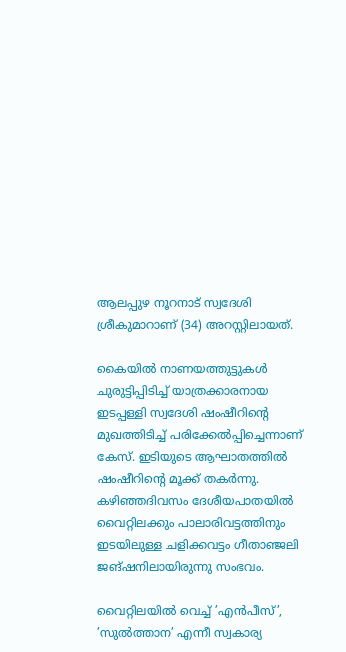ആലപ്പുഴ നൂറനാട് സ്വദേശി ശ്രീകുമാറാണ് (34) അറസ്റ്റിലായത്.

കൈയിൽ നാണയത്തുട്ടുകൾ ചുരുട്ടിപ്പിടിച്ച് യാത്രക്കാരനായ ഇടപ്പള്ളി സ്വദേശി ഷംഷീറിന്റെ മുഖത്തിടിച്ച് പരിക്കേൽപ്പിച്ചെന്നാണ് കേസ്. ഇടിയുടെ ആഘാതത്തിൽ ഷംഷീറിന്റെ മൂക്ക് തകർന്നു. കഴിഞ്ഞദിവസം ദേശീയപാതയിൽ വൈറ്റിലക്കും പാലാരിവട്ടത്തിനും ഇടയിലുള്ള ചളിക്കവട്ടം ഗീതാഞ്ജലി ജങ്ഷനിലായിരുന്നു സംഭവം.

വൈറ്റിലയിൽ വെച്ച് ’എൻപീസ്’, ’സുൽത്താന’ എന്നീ സ്വകാര്യ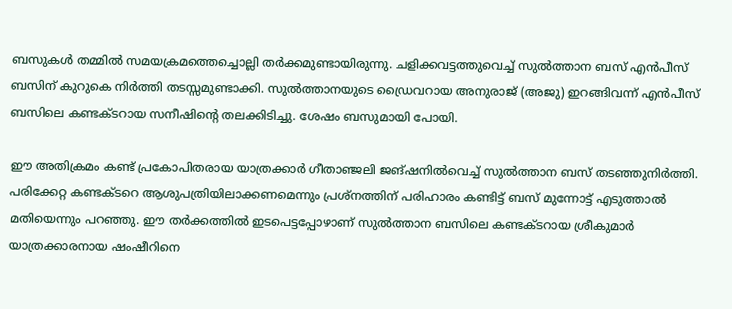ബസുകൾ തമ്മിൽ സമയക്രമത്തെച്ചൊല്ലി തർക്കമുണ്ടായിരുന്നു. ചളിക്കവട്ടത്തുവെച്ച് സുൽത്താന ബസ് എൻപീസ് ബസിന് കുറുകെ നിർത്തി തടസ്സമുണ്ടാക്കി. സുൽത്താനയുടെ ഡ്രൈവറായ അനുരാജ് (അജു) ഇറങ്ങിവന്ന് എൻപീസ് ബസിലെ കണ്ടക്ടറായ സനീഷിന്റെ തലക്കിടിച്ചു. ശേഷം ബസുമായി പോയി.

ഈ അതിക്രമം കണ്ട് പ്രകോപിതരായ യാത്രക്കാർ ഗീതാഞ്ജലി ജങ്ഷനിൽവെച്ച് സുൽത്താന ബസ് തടഞ്ഞുനിർത്തി. പരിക്കേറ്റ കണ്ടക്ടറെ ആശുപത്രിയിലാക്കണമെന്നും പ്രശ്നത്തിന് പരിഹാരം കണ്ടിട്ട് ബസ് മുന്നോട്ട് എടുത്താൽ മതിയെന്നും പറഞ്ഞു. ഈ തർക്കത്തിൽ ഇടപെട്ടപ്പോഴാണ് സുൽത്താന ബസിലെ കണ്ടക്ടറായ ശ്രീകുമാർ യാത്രക്കാരനായ ഷംഷീറിനെ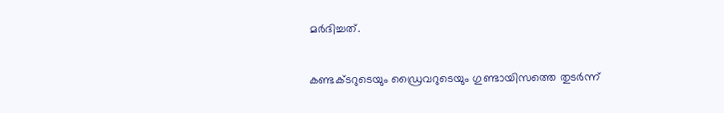മർദിച്ചത്.

കണ്ടക്ടറുടെയും ഡ്രൈവറുടെയും ഗുണ്ടായിസത്തെ തുടര്‍ന്ന്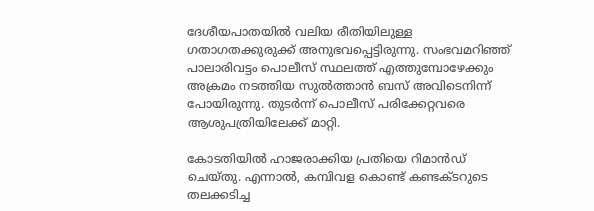ദേശീയപാതയില്‍ വലിയ രീതിയിലുള്ള ഗതാഗതക്കുരുക്ക് അനുഭവപ്പെട്ടിരുന്നു. സംഭവമറിഞ്ഞ് പാലാരിവട്ടം പൊലീസ് സ്ഥലത്ത് എത്തുമ്പോഴേക്കും അക്രമം നടത്തിയ സുല്‍ത്താന്‍ ബസ് അവിടെനിന്ന് പോയിരുന്നു. തുടർന്ന് പൊലീസ് പരിക്കേറ്റവരെ ആശുപത്രിയിലേക്ക് മാറ്റി.

കോടതിയില്‍ ഹാജരാക്കിയ പ്രതിയെ റിമാന്‍ഡ് ചെയ്തു. എന്നാല്‍, കമ്പിവള കൊണ്ട് കണ്ടക്ടറുടെ തലക്കടിച്ച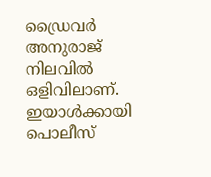ഡ്രൈവര്‍ അനുരാജ് നിലവില്‍ ഒളിവിലാണ്. ഇയാള്‍ക്കായി പൊലീസ്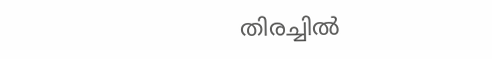തിരച്ചില്‍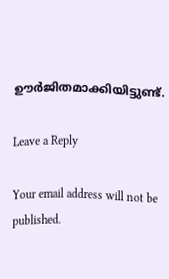ഊര്‍ജിതമാക്കിയിട്ടുണ്ട്.

Leave a Reply

Your email address will not be published.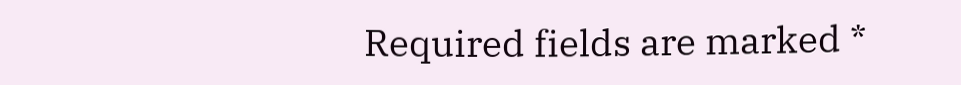Required fields are marked *